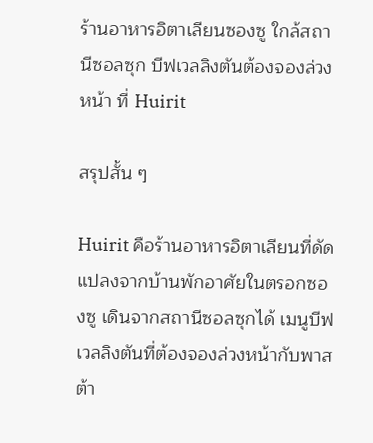ร้านอาหารอิตาเลียนซองซู ใกล้สถานีซอลซุก บีฟเวลลิงตันต้องจองล่วงหน้า ที่ Huirit

สรุปสั้น ๆ

Huirit คือร้านอาหารอิตาเลียนที่ดัดแปลงจากบ้านพักอาศัยในตรอกซองซู เดินจากสถานีซอลซุกได้ เมนูบีฟเวลลิงตันที่ต้องจองล่วงหน้ากับพาสต้า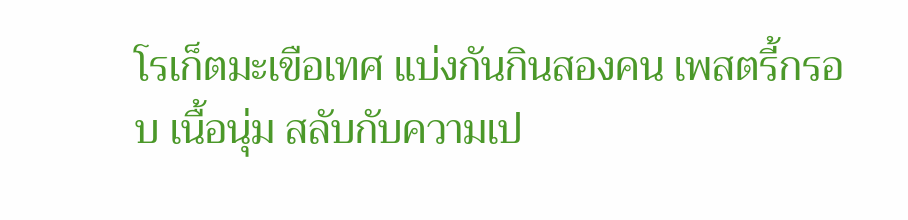โรเก็ตมะเขือเทศ แบ่งกันกินสองคน เพสตรี้กรอบ เนื้อนุ่ม สลับกับความเป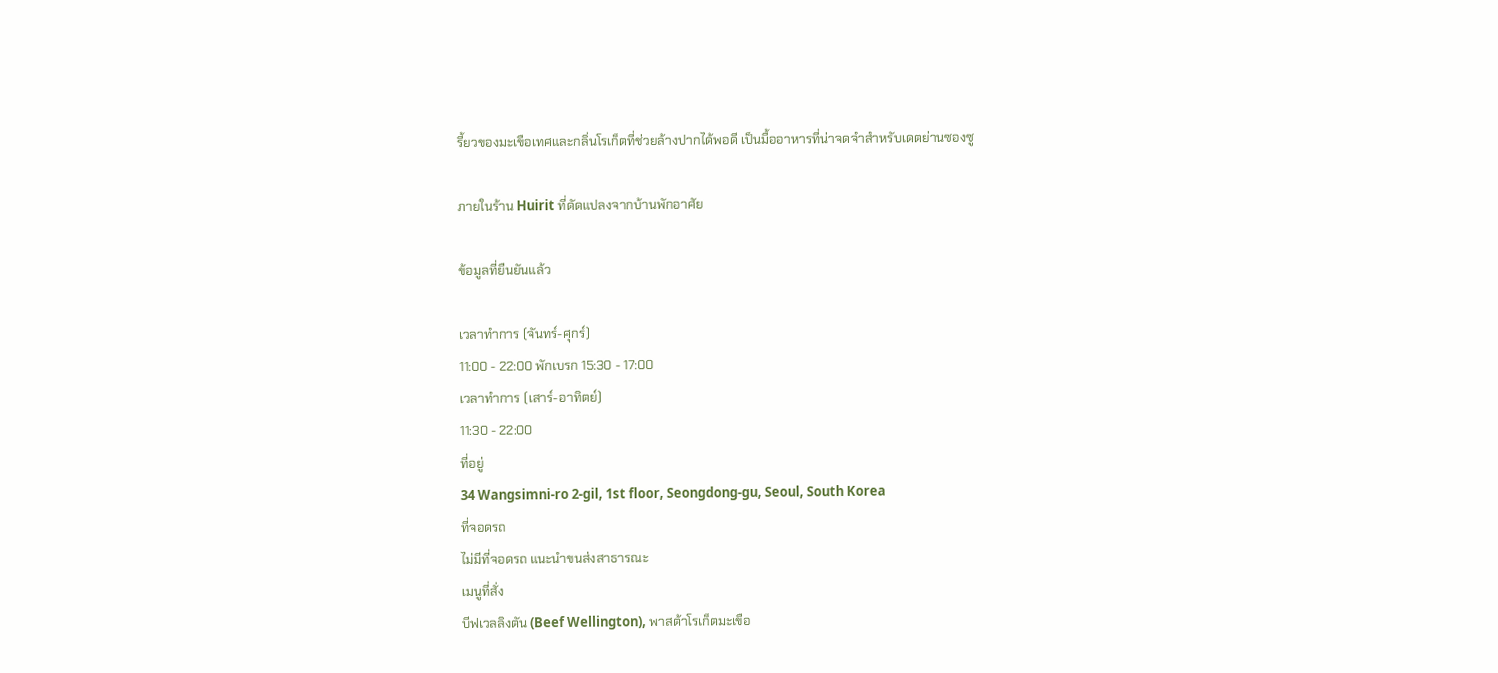รี้ยวของมะเขือเทศและกลิ่นโรเก็ตที่ช่วยล้างปากได้พอดี เป็นมื้ออาหารที่น่าจดจำสำหรับเดตย่านซองซู

ภายในร้าน Huirit ที่ดัดแปลงจากบ้านพักอาศัย

ข้อมูลที่ยืนยันแล้ว

เวลาทำการ (จันทร์-ศุกร์)
11:00 - 22:00 พักเบรก 15:30 - 17:00
เวลาทำการ (เสาร์-อาทิตย์)
11:30 - 22:00
ที่อยู่
34 Wangsimni-ro 2-gil, 1st floor, Seongdong-gu, Seoul, South Korea
ที่จอดรถ
ไม่มีที่จอดรถ แนะนำขนส่งสาธารณะ
เมนูที่สั่ง
บีฟเวลลิงตัน (Beef Wellington), พาสต้าโรเก็ตมะเขือ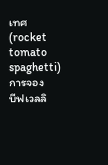เทศ (rocket tomato spaghetti)
การจอง
บีฟเวลลิ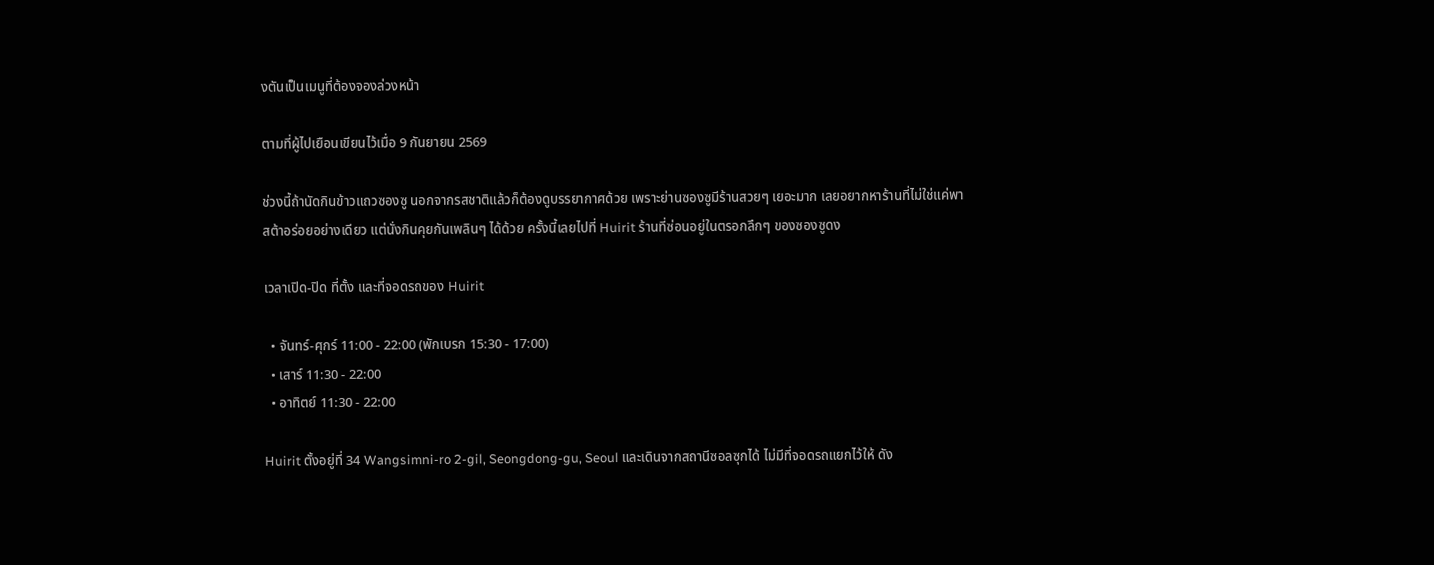งตันเป็นเมนูที่ต้องจองล่วงหน้า

ตามที่ผู้ไปเยือนเขียนไว้เมื่อ 9 กันยายน 2569

ช่วงนี้ถ้านัดกินข้าวแถวซองซู นอกจากรสชาติแล้วก็ต้องดูบรรยากาศด้วย เพราะย่านซองซูมีร้านสวยๆ เยอะมาก เลยอยากหาร้านที่ไม่ใช่แค่พาสต้าอร่อยอย่างเดียว แต่นั่งกินคุยกันเพลินๆ ได้ด้วย ครั้งนี้เลยไปที่ Huirit ร้านที่ซ่อนอยู่ในตรอกลึกๆ ของซองซูดง

เวลาเปิด-ปิด ที่ตั้ง และที่จอดรถของ Huirit

  • จันทร์-ศุกร์ 11:00 - 22:00 (พักเบรก 15:30 - 17:00)
  • เสาร์ 11:30 - 22:00
  • อาทิตย์ 11:30 - 22:00

Huirit ตั้งอยู่ที่ 34 Wangsimni-ro 2-gil, Seongdong-gu, Seoul และเดินจากสถานีซอลซุกได้ ไม่มีที่จอดรถแยกไว้ให้ ดัง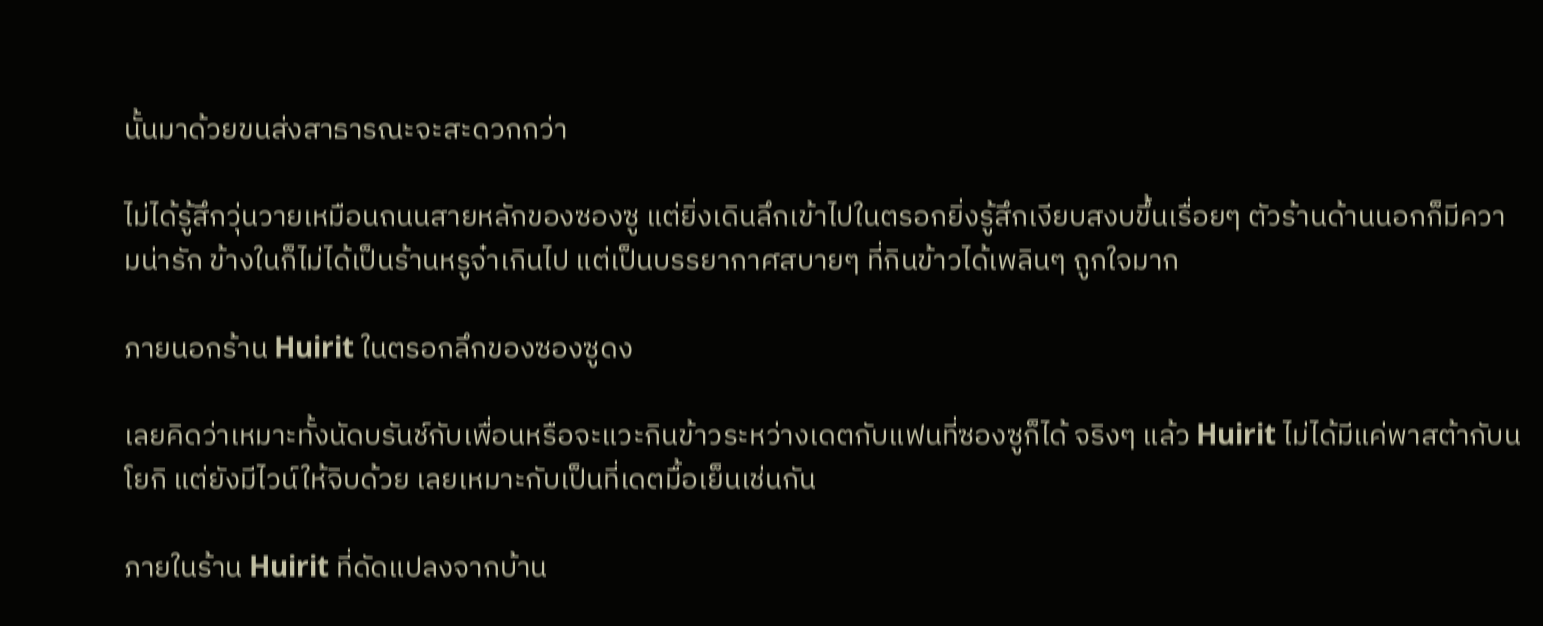นั้นมาด้วยขนส่งสาธารณะจะสะดวกกว่า

ไม่ได้รู้สึกวุ่นวายเหมือนถนนสายหลักของซองซู แต่ยิ่งเดินลึกเข้าไปในตรอกยิ่งรู้สึกเงียบสงบขึ้นเรื่อยๆ ตัวร้านด้านนอกก็มีความน่ารัก ข้างในก็ไม่ได้เป็นร้านหรูจ๋าเกินไป แต่เป็นบรรยากาศสบายๆ ที่กินข้าวได้เพลินๆ ถูกใจมาก

ภายนอกร้าน Huirit ในตรอกลึกของซองซูดง

เลยคิดว่าเหมาะทั้งนัดบรันช์กับเพื่อนหรือจะแวะกินข้าวระหว่างเดตกับแฟนที่ซองซูก็ได้ จริงๆ แล้ว Huirit ไม่ได้มีแค่พาสต้ากับนโยกิ แต่ยังมีไวน์ให้จิบด้วย เลยเหมาะกับเป็นที่เดตมื้อเย็นเช่นกัน

ภายในร้าน Huirit ที่ดัดแปลงจากบ้าน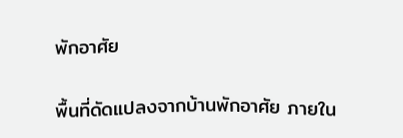พักอาศัย

พื้นที่ดัดแปลงจากบ้านพักอาศัย ภายใน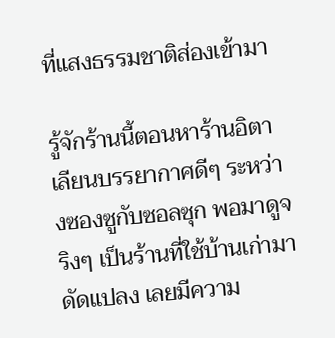ที่แสงธรรมชาติส่องเข้ามา

รู้จักร้านนี้ตอนหาร้านอิตาเลียนบรรยากาศดีๆ ระหว่างซองซูกับซอลซุก พอมาดูจริงๆ เป็นร้านที่ใช้บ้านเก่ามาดัดแปลง เลยมีความ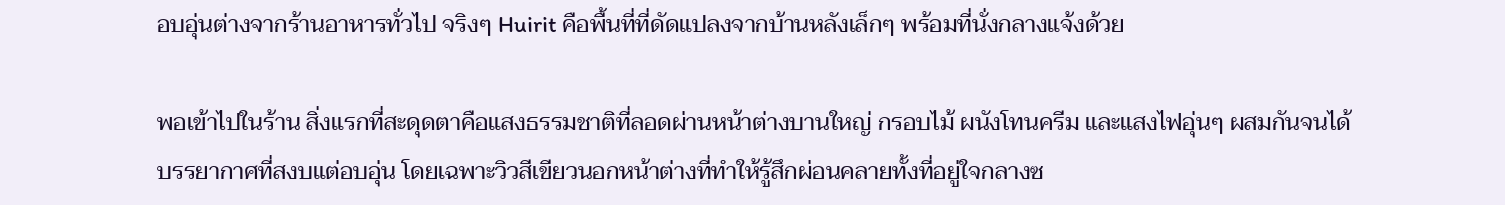อบอุ่นต่างจากร้านอาหารทั่วไป จริงๆ Huirit คือพื้นที่ที่ดัดแปลงจากบ้านหลังเล็กๆ พร้อมที่นั่งกลางแจ้งด้วย

พอเข้าไปในร้าน สิ่งแรกที่สะดุดตาคือแสงธรรมชาติที่ลอดผ่านหน้าต่างบานใหญ่ กรอบไม้ ผนังโทนครีม และแสงไฟอุ่นๆ ผสมกันจนได้บรรยากาศที่สงบแต่อบอุ่น โดยเฉพาะวิวสีเขียวนอกหน้าต่างที่ทำให้รู้สึกผ่อนคลายทั้งที่อยู่ใจกลางซ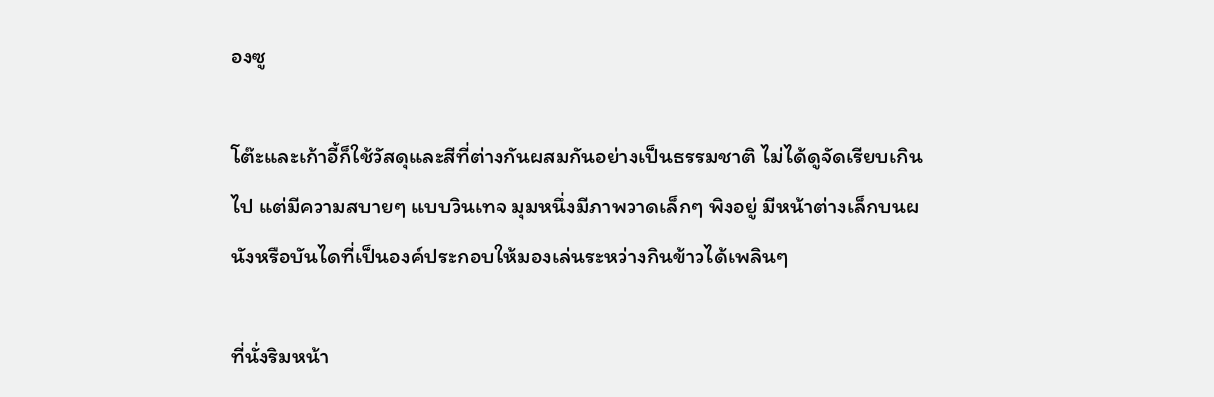องซู

โต๊ะและเก้าอี้ก็ใช้วัสดุและสีที่ต่างกันผสมกันอย่างเป็นธรรมชาติ ไม่ได้ดูจัดเรียบเกินไป แต่มีความสบายๆ แบบวินเทจ มุมหนึ่งมีภาพวาดเล็กๆ พิงอยู่ มีหน้าต่างเล็กบนผนังหรือบันไดที่เป็นองค์ประกอบให้มองเล่นระหว่างกินข้าวได้เพลินๆ

ที่นั่งริมหน้า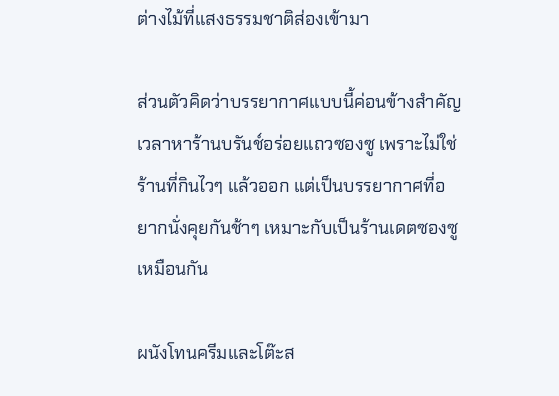ต่างไม้ที่แสงธรรมชาติส่องเข้ามา

ส่วนตัวคิดว่าบรรยากาศแบบนี้ค่อนข้างสำคัญเวลาหาร้านบรันช์อร่อยแถวซองซู เพราะไม่ใช่ร้านที่กินไวๆ แล้วออก แต่เป็นบรรยากาศที่อยากนั่งคุยกันช้าๆ เหมาะกับเป็นร้านเดตซองซูเหมือนกัน

ผนังโทนครีมและโต๊ะส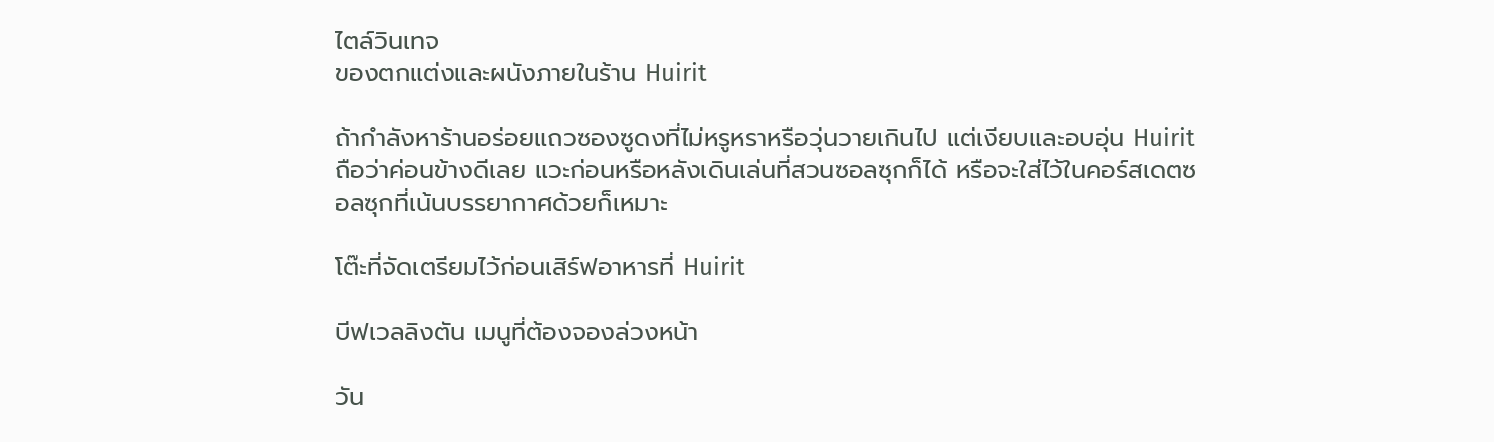ไตล์วินเทจ
ของตกแต่งและผนังภายในร้าน Huirit

ถ้ากำลังหาร้านอร่อยแถวซองซูดงที่ไม่หรูหราหรือวุ่นวายเกินไป แต่เงียบและอบอุ่น Huirit ถือว่าค่อนข้างดีเลย แวะก่อนหรือหลังเดินเล่นที่สวนซอลซุกก็ได้ หรือจะใส่ไว้ในคอร์สเดตซอลซุกที่เน้นบรรยากาศด้วยก็เหมาะ

โต๊ะที่จัดเตรียมไว้ก่อนเสิร์ฟอาหารที่ Huirit

บีฟเวลลิงตัน เมนูที่ต้องจองล่วงหน้า

วัน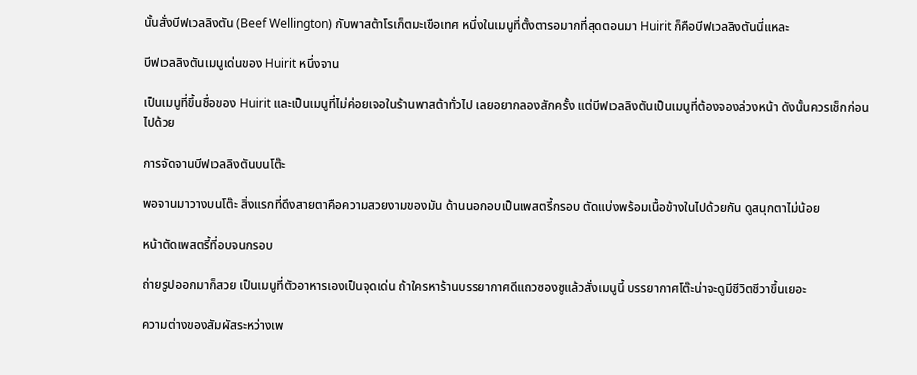นั้นสั่งบีฟเวลลิงตัน (Beef Wellington) กับพาสต้าโรเก็ตมะเขือเทศ หนึ่งในเมนูที่ตั้งตารอมากที่สุดตอนมา Huirit ก็คือบีฟเวลลิงตันนี่แหละ

บีฟเวลลิงตันเมนูเด่นของ Huirit หนึ่งจาน

เป็นเมนูที่ขึ้นชื่อของ Huirit และเป็นเมนูที่ไม่ค่อยเจอในร้านพาสต้าทั่วไป เลยอยากลองสักครั้ง แต่บีฟเวลลิงตันเป็นเมนูที่ต้องจองล่วงหน้า ดังนั้นควรเช็กก่อนไปด้วย

การจัดจานบีฟเวลลิงตันบนโต๊ะ

พอจานมาวางบนโต๊ะ สิ่งแรกที่ดึงสายตาคือความสวยงามของมัน ด้านนอกอบเป็นเพสตรี้กรอบ ตัดแบ่งพร้อมเนื้อข้างในไปด้วยกัน ดูสนุกตาไม่น้อย

หน้าตัดเพสตรี้ที่อบจนกรอบ

ถ่ายรูปออกมาก็สวย เป็นเมนูที่ตัวอาหารเองเป็นจุดเด่น ถ้าใครหาร้านบรรยากาศดีแถวซองซูแล้วสั่งเมนูนี้ บรรยากาศโต๊ะน่าจะดูมีชีวิตชีวาขึ้นเยอะ

ความต่างของสัมผัสระหว่างเพ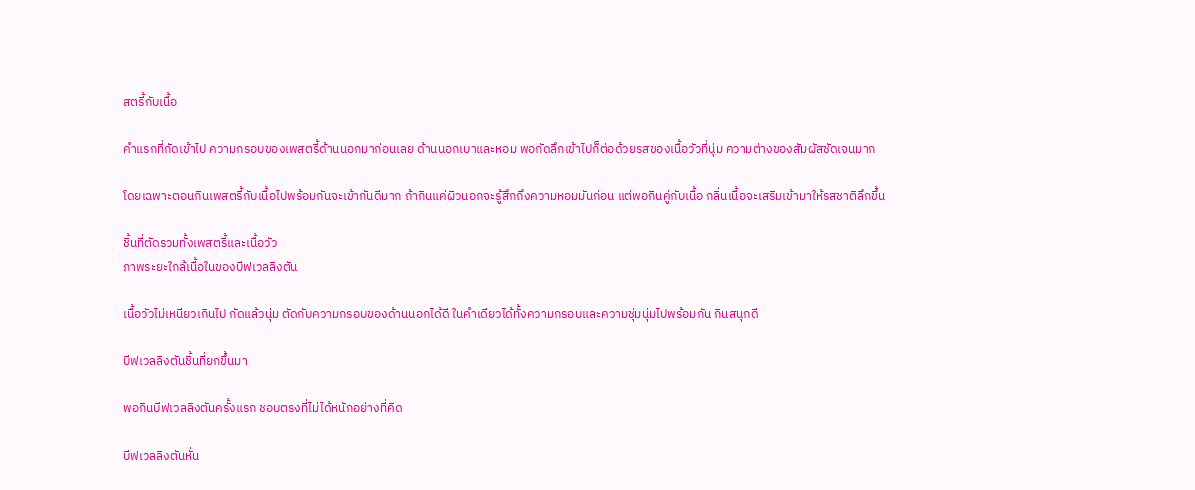สตรี้กับเนื้อ

คำแรกที่กัดเข้าไป ความกรอบของเพสตรี้ด้านนอกมาก่อนเลย ด้านนอกเบาและหอม พอกัดลึกเข้าไปก็ต่อด้วยรสของเนื้อวัวที่นุ่ม ความต่างของสัมผัสชัดเจนมาก

โดยเฉพาะตอนกินเพสตรี้กับเนื้อไปพร้อมกันจะเข้ากันดีมาก ถ้ากินแค่ผิวนอกจะรู้สึกถึงความหอมมันก่อน แต่พอกินคู่กับเนื้อ กลิ่นเนื้อจะเสริมเข้ามาให้รสชาติลึกขึ้น

ชิ้นที่ตัดรวมทั้งเพสตรี้และเนื้อวัว
ภาพระยะใกล้เนื้อในของบีฟเวลลิงตัน

เนื้อวัวไม่เหนียวเกินไป กัดแล้วนุ่ม ตัดกับความกรอบของด้านนอกได้ดี ในคำเดียวได้ทั้งความกรอบและความชุ่มนุ่มไปพร้อมกัน กินสนุกดี

บีฟเวลลิงตันชิ้นที่ยกขึ้นมา

พอกินบีฟเวลลิงตันครั้งแรก ชอบตรงที่ไม่ได้หนักอย่างที่คิด

บีฟเวลลิงตันหั่น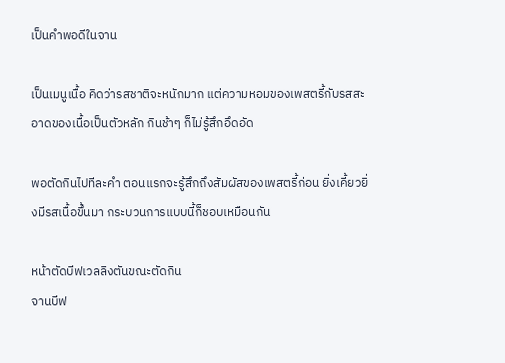เป็นคำพอดีในจาน

เป็นเมนูเนื้อ คิดว่ารสชาติจะหนักมาก แต่ความหอมของเพสตรี้กับรสสะอาดของเนื้อเป็นตัวหลัก กินช้าๆ ก็ไม่รู้สึกอึดอัด

พอตัดกินไปทีละคำ ตอนแรกจะรู้สึกถึงสัมผัสของเพสตรี้ก่อน ยิ่งเคี้ยวยิ่งมีรสเนื้อขึ้นมา กระบวนการแบบนี้ก็ชอบเหมือนกัน

หน้าตัดบีฟเวลลิงตันขณะตัดกิน
จานบีฟ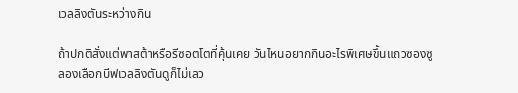เวลลิงตันระหว่างกิน

ถ้าปกติสั่งแต่พาสต้าหรือรีซอตโตที่คุ้นเคย วันไหนอยากกินอะไรพิเศษขึ้นแถวซองซู ลองเลือกบีฟเวลลิงตันดูก็ไม่เลว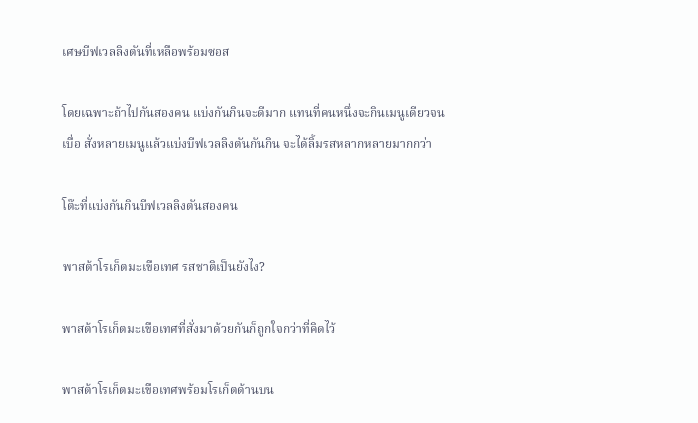เศษบีฟเวลลิงตันที่เหลือพร้อมซอส

โดยเฉพาะถ้าไปกันสองคน แบ่งกันกินจะดีมาก แทนที่คนหนึ่งจะกินเมนูเดียวจนเบื่อ สั่งหลายเมนูแล้วแบ่งบีฟเวลลิงตันกันกิน จะได้ลิ้มรสหลากหลายมากกว่า

โต๊ะที่แบ่งกันกินบีฟเวลลิงตันสองคน

พาสต้าโรเก็ตมะเขือเทศ รสชาติเป็นยังไง?

พาสต้าโรเก็ตมะเขือเทศที่สั่งมาด้วยกันก็ถูกใจกว่าที่คิดไว้

พาสต้าโรเก็ตมะเขือเทศพร้อมโรเก็ตด้านบน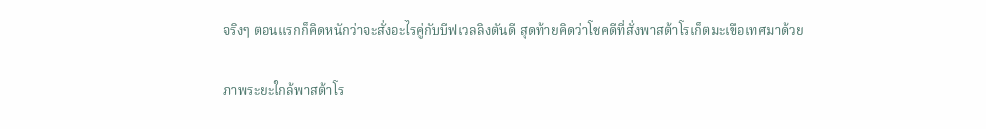จริงๆ ตอนแรกก็คิดหนักว่าจะสั่งอะไรคู่กับบีฟเวลลิงตันดี สุดท้ายคิดว่าโชคดีที่สั่งพาสต้าโรเก็ตมะเขือเทศมาด้วย

ภาพระยะใกล้พาสต้าโร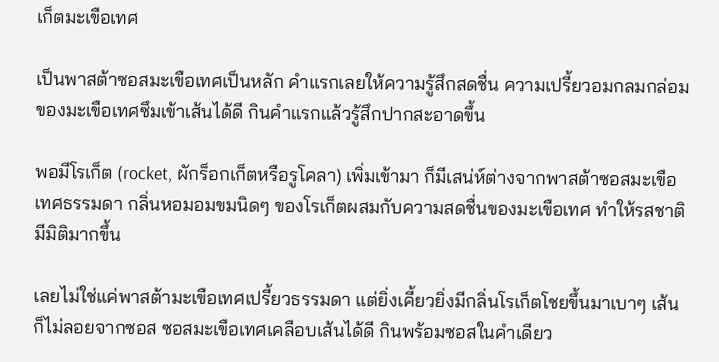เก็ตมะเขือเทศ

เป็นพาสต้าซอสมะเขือเทศเป็นหลัก คำแรกเลยให้ความรู้สึกสดชื่น ความเปรี้ยวอมกลมกล่อมของมะเขือเทศซึมเข้าเส้นได้ดี กินคำแรกแล้วรู้สึกปากสะอาดขึ้น

พอมีโรเก็ต (rocket, ผักร็อกเก็ตหรือรูโคลา) เพิ่มเข้ามา ก็มีเสน่ห์ต่างจากพาสต้าซอสมะเขือเทศธรรมดา กลิ่นหอมอมขมนิดๆ ของโรเก็ตผสมกับความสดชื่นของมะเขือเทศ ทำให้รสชาติมีมิติมากขึ้น

เลยไม่ใช่แค่พาสต้ามะเขือเทศเปรี้ยวธรรมดา แต่ยิ่งเคี้ยวยิ่งมีกลิ่นโรเก็ตโชยขึ้นมาเบาๆ เส้นก็ไม่ลอยจากซอส ซอสมะเขือเทศเคลือบเส้นได้ดี กินพร้อมซอสในคำเดียว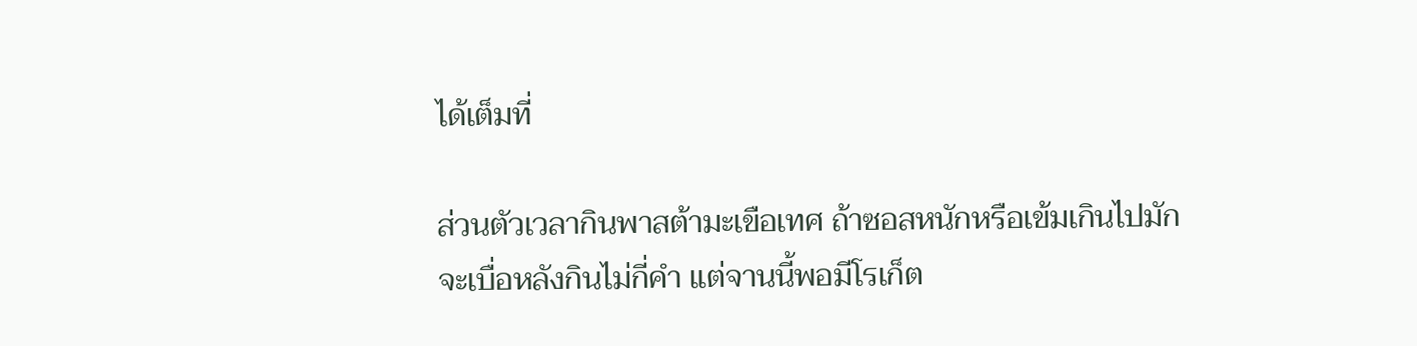ได้เต็มที่

ส่วนตัวเวลากินพาสต้ามะเขือเทศ ถ้าซอสหนักหรือเข้มเกินไปมักจะเบื่อหลังกินไม่กี่คำ แต่จานนี้พอมีโรเก็ต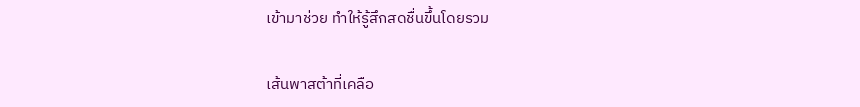เข้ามาช่วย ทำให้รู้สึกสดชื่นขึ้นโดยรวม

เส้นพาสต้าที่เคลือ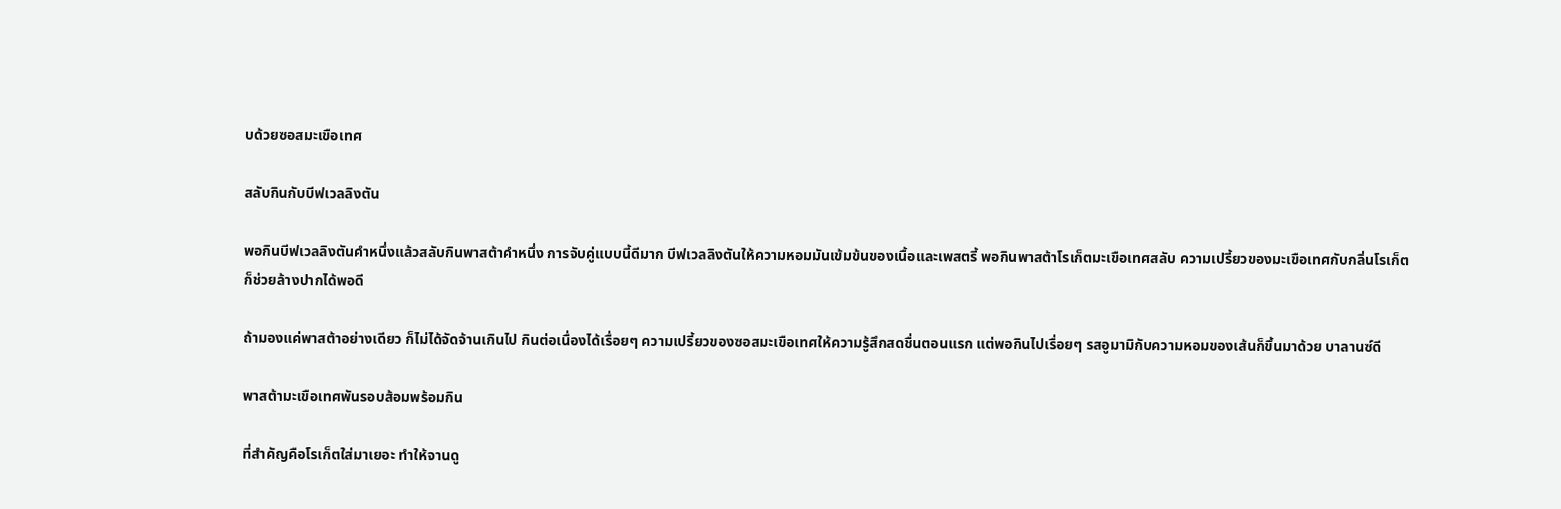บด้วยซอสมะเขือเทศ

สลับกินกับบีฟเวลลิงตัน

พอกินบีฟเวลลิงตันคำหนึ่งแล้วสลับกินพาสต้าคำหนึ่ง การจับคู่แบบนี้ดีมาก บีฟเวลลิงตันให้ความหอมมันเข้มข้นของเนื้อและเพสตรี้ พอกินพาสต้าโรเก็ตมะเขือเทศสลับ ความเปรี้ยวของมะเขือเทศกับกลิ่นโรเก็ตก็ช่วยล้างปากได้พอดี

ถ้ามองแค่พาสต้าอย่างเดียว ก็ไม่ได้จัดจ้านเกินไป กินต่อเนื่องได้เรื่อยๆ ความเปรี้ยวของซอสมะเขือเทศให้ความรู้สึกสดชื่นตอนแรก แต่พอกินไปเรื่อยๆ รสอูมามิกับความหอมของเส้นก็ขึ้นมาด้วย บาลานซ์ดี

พาสต้ามะเขือเทศพันรอบส้อมพร้อมกิน

ที่สำคัญคือโรเก็ตใส่มาเยอะ ทำให้จานดู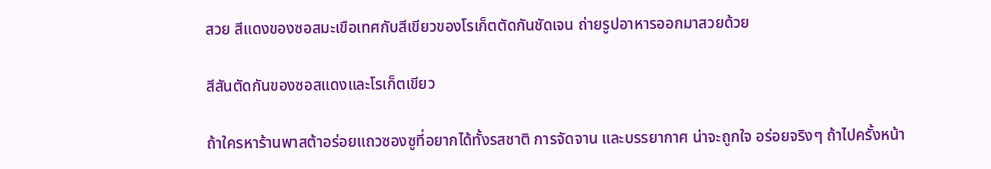สวย สีแดงของซอสมะเขือเทศกับสีเขียวของโรเก็ตตัดกันชัดเจน ถ่ายรูปอาหารออกมาสวยด้วย

สีสันตัดกันของซอสแดงและโรเก็ตเขียว

ถ้าใครหาร้านพาสต้าอร่อยแถวซองซูที่อยากได้ทั้งรสชาติ การจัดจาน และบรรยากาศ น่าจะถูกใจ อร่อยจริงๆ ถ้าไปครั้งหน้า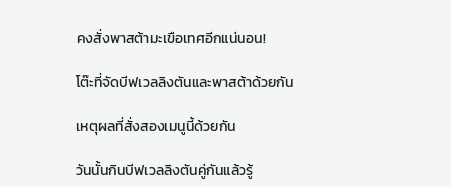คงสั่งพาสต้ามะเขือเทศอีกแน่นอน!

โต๊ะที่จัดบีฟเวลลิงตันและพาสต้าด้วยกัน

เหตุผลที่สั่งสองเมนูนี้ด้วยกัน

วันนั้นกินบีฟเวลลิงตันคู่กันแล้วรู้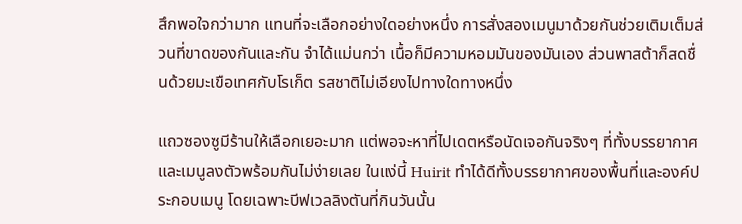สึกพอใจกว่ามาก แทนที่จะเลือกอย่างใดอย่างหนึ่ง การสั่งสองเมนูมาด้วยกันช่วยเติมเต็มส่วนที่ขาดของกันและกัน จำได้แม่นกว่า เนื้อก็มีความหอมมันของมันเอง ส่วนพาสต้าก็สดชื่นด้วยมะเขือเทศกับโรเก็ต รสชาติไม่เอียงไปทางใดทางหนึ่ง

แถวซองซูมีร้านให้เลือกเยอะมาก แต่พอจะหาที่ไปเดตหรือนัดเจอกันจริงๆ ที่ทั้งบรรยากาศและเมนูลงตัวพร้อมกันไม่ง่ายเลย ในแง่นี้ Huirit ทำได้ดีทั้งบรรยากาศของพื้นที่และองค์ประกอบเมนู โดยเฉพาะบีฟเวลลิงตันที่กินวันนั้น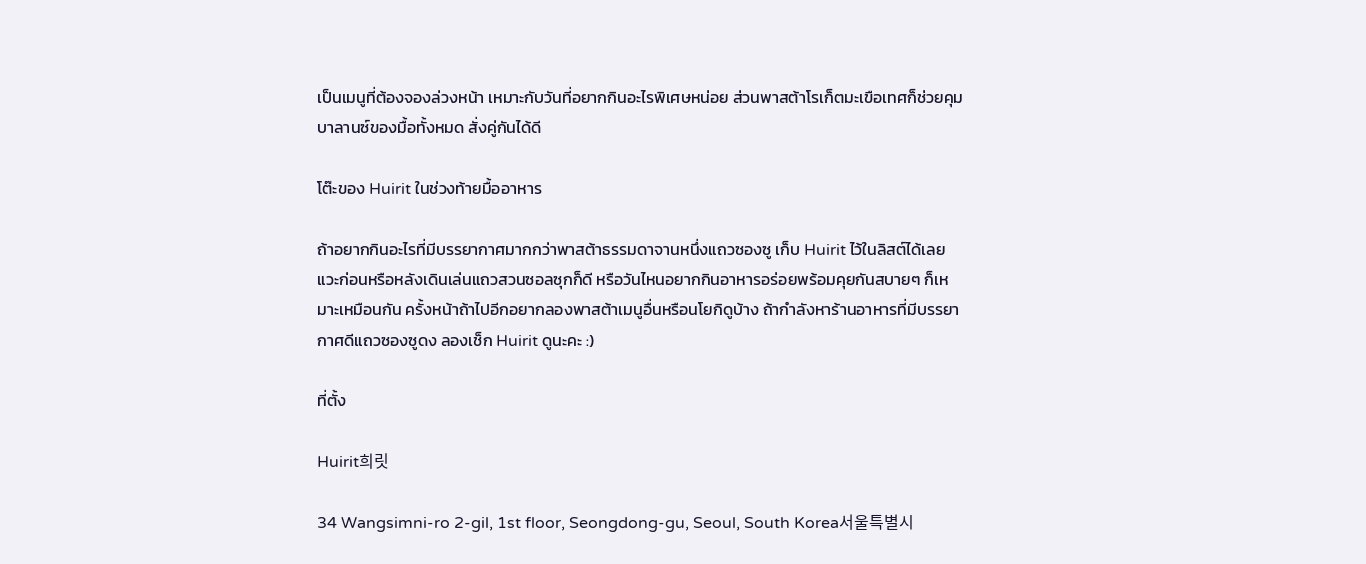เป็นเมนูที่ต้องจองล่วงหน้า เหมาะกับวันที่อยากกินอะไรพิเศษหน่อย ส่วนพาสต้าโรเก็ตมะเขือเทศก็ช่วยคุมบาลานซ์ของมื้อทั้งหมด สั่งคู่กันได้ดี

โต๊ะของ Huirit ในช่วงท้ายมื้ออาหาร

ถ้าอยากกินอะไรที่มีบรรยากาศมากกว่าพาสต้าธรรมดาจานหนึ่งแถวซองซู เก็บ Huirit ไว้ในลิสต์ได้เลย แวะก่อนหรือหลังเดินเล่นแถวสวนซอลซุกก็ดี หรือวันไหนอยากกินอาหารอร่อยพร้อมคุยกันสบายๆ ก็เหมาะเหมือนกัน ครั้งหน้าถ้าไปอีกอยากลองพาสต้าเมนูอื่นหรือนโยกิดูบ้าง ถ้ากำลังหาร้านอาหารที่มีบรรยากาศดีแถวซองซูดง ลองเช็ก Huirit ดูนะคะ :)

ที่ตั้ง

Huirit희릿

34 Wangsimni-ro 2-gil, 1st floor, Seongdong-gu, Seoul, South Korea서울특별시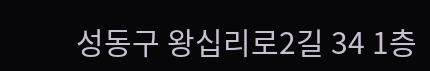성동구 왕십리로2길 34 1층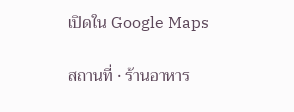เปิดใน Google Maps

สถานที่ · ร้านอาหาร